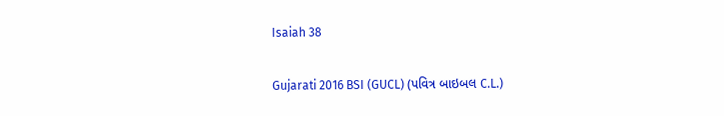Isaiah 38

Gujarati 2016 BSI (GUCL) (પવિત્ર બાઇબલ C.L.)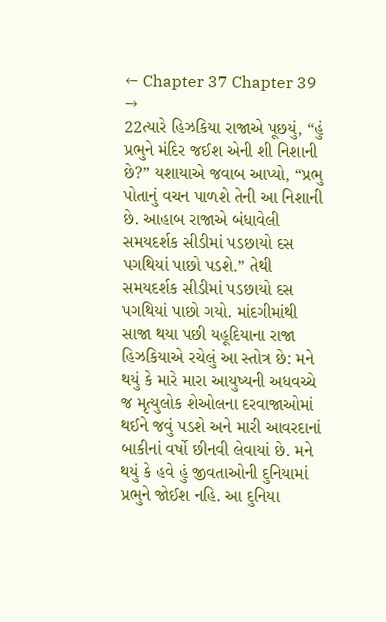← Chapter 37 Chapter 39 →
22ત્યારે હિઝકિયા રાજાએ પૂછયું, “હું પ્રભુને મંદિર જઈશ એની શી નિશાની છે?” યશાયાએ જવાબ આપ્યો, “પ્રભુ પોતાનું વચન પાળશે તેની આ નિશાની છે. આહાબ રાજાએ બંધાવેલી સમયદર્શક સીડીમાં પડછાયો દસ પગથિયાં પાછો પડશે.” તેથી સમયદર્શક સીડીમાં પડછાયો દસ પગથિયાં પાછો ગયો. માંદગીમાંથી સાજા થયા પછી યહૂદિયાના રાજા હિઝકિયાએ રચેલું આ સ્તોત્ર છે: મને થયું કે મારે મારા આયુષ્યની અધવચ્ચે જ મૃત્યુલોક શેઓલના દરવાજાઓમાં થઈને જવું પડશે અને મારી આવરદાનાં બાકીનાં વર્ષો છીનવી લેવાયાં છે. મને થયું કે હવે હું જીવતાઓની દુનિયામાં પ્રભુને જોઈશ નહિ. આ દુનિયા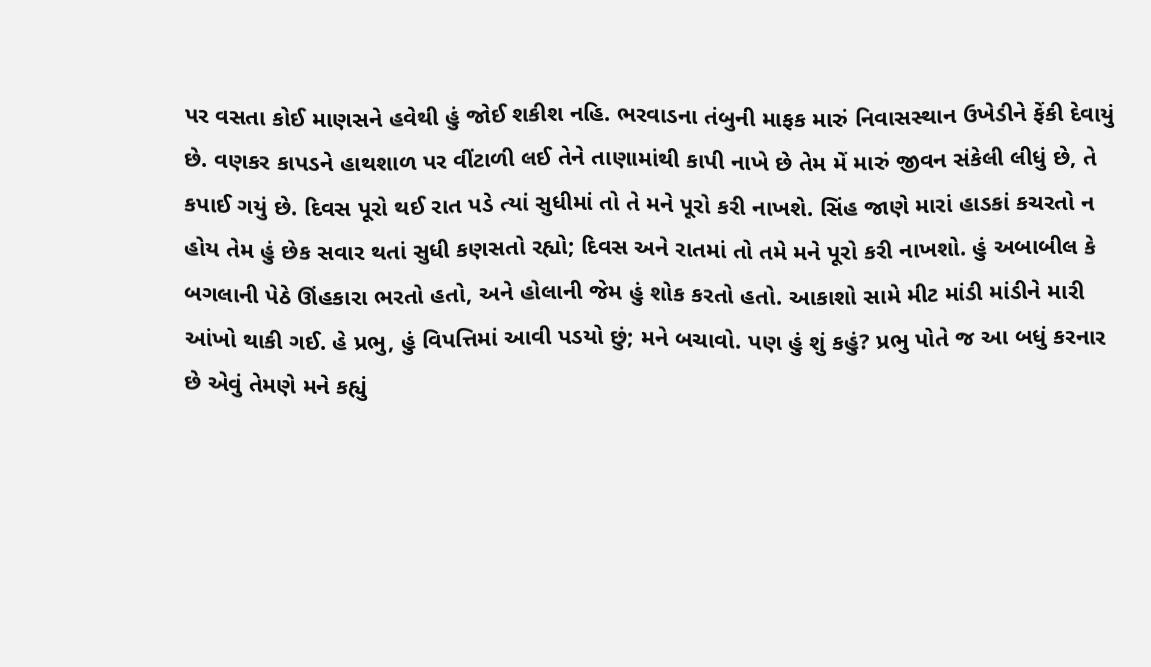પર વસતા કોઈ માણસને હવેથી હું જોઈ શકીશ નહિ. ભરવાડના તંબુની માફક મારું નિવાસસ્થાન ઉખેડીને ફેંકી દેવાયું છે. વણકર કાપડને હાથશાળ પર વીંટાળી લઈ તેને તાણામાંથી કાપી નાખે છે તેમ મેં મારું જીવન સંકેલી લીધું છે, તે કપાઈ ગયું છે. દિવસ પૂરો થઈ રાત પડે ત્યાં સુધીમાં તો તે મને પૂરો કરી નાખશે. સિંહ જાણે મારાં હાડકાં કચરતો ન હોય તેમ હું છેક સવાર થતાં સુધી કણસતો રહ્યો; દિવસ અને રાતમાં તો તમે મને પૂરો કરી નાખશો. હું અબાબીલ કે બગલાની પેઠે ઊંહકારા ભરતો હતો, અને હોલાની જેમ હું શોક કરતો હતો. આકાશો સામે મીટ માંડી માંડીને મારી આંખો થાકી ગઈ. હે પ્રભુ, હું વિપત્તિમાં આવી પડયો છું; મને બચાવો. પણ હું શું કહું? પ્રભુ પોતે જ આ બધું કરનાર છે એવું તેમણે મને કહ્યું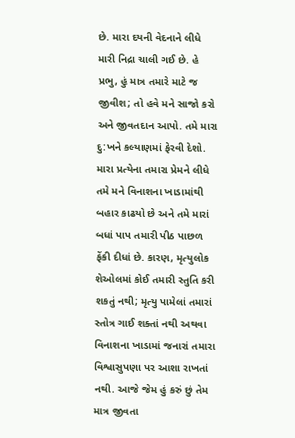છે. મારા દયની વેદનાને લીધે મારી નિદ્રા ચાલી ગઈ છે. હે પ્રભુ, હું માત્ર તમારે માટે જ જીવીશ; તો હવે મને સાજો કરો અને જીવતદાન આપો. તમે મારા દુ:ખને કલ્યાણમાં ફેરવી દેશો. મારા પ્રત્યેના તમારા પ્રેમને લીધે તમે મને વિનાશના ખાડામાંથી બહાર કાઢયો છે અને તમે મારાં બધાં પાપ તમારી પીઠ પાછળ ફેંકી દીધાં છે. કારણ, મૃત્યુલોક શેઓલમાં કોઈ તમારી સ્તુતિ કરી શકતું નથી; મૃત્યુ પામેલાં તમારાં સ્તોત્ર ગાઈ શક્તાં નથી અથવા વિનાશના ખાડામાં જનારાં તમારા વિશ્વાસુપણા પર આશા રાખતાં નથી. આજે જેમ હું કરું છું તેમ માત્ર જીવતા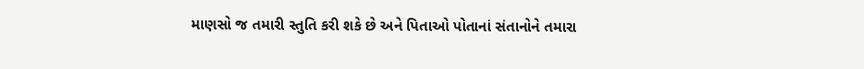માણસો જ તમારી સ્તુતિ કરી શકે છે અને પિતાઓ પોતાનાં સંતાનોને તમારા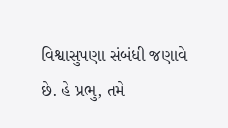વિશ્વાસુપણા સંબંધી જણાવે છે. હે પ્રભુ, તમે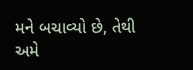મને બચાવ્યો છે, તેથી અમે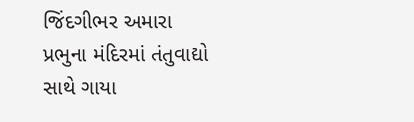જિંદગીભર અમારા પ્રભુના મંદિરમાં તંતુવાદ્યો સાથે ગાયા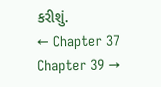કરીશું.
← Chapter 37 Chapter 39 →